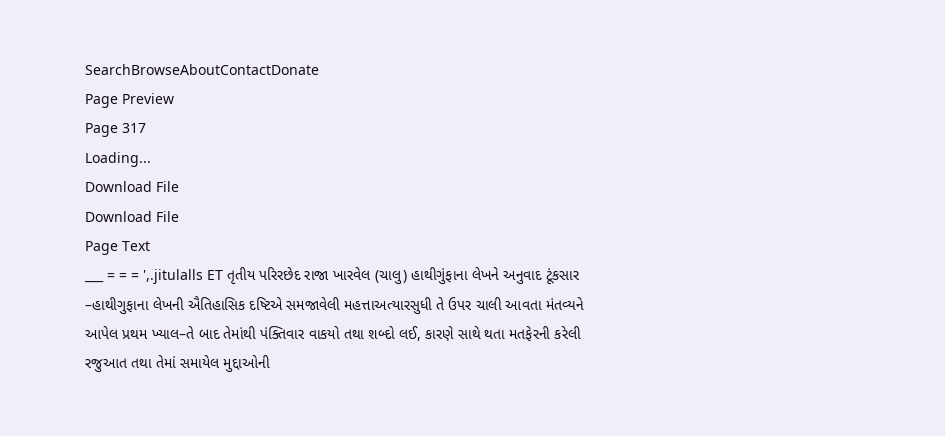SearchBrowseAboutContactDonate
Page Preview
Page 317
Loading...
Download File
Download File
Page Text
___ = = = ',.jitulalls ET તૃતીય પરિરછેદ રાજા ખારવેલ (ચાલુ) હાથીગુંફાના લેખને અનુવાદ ટૂંકસાર –હાથીગુફાના લેખની ઐતિહાસિક દષ્ટિએ સમજાવેલી મહત્તાઅત્યારસુધી તે ઉપર ચાલી આવતા મંતવ્યને આપેલ પ્રથમ ખ્યાલ–તે બાદ તેમાંથી પંક્તિવાર વાકયો તથા શબ્દો લઈ, કારણે સાથે થતા મતફેરની કરેલી રજુઆત તથા તેમાં સમાયેલ મુદ્દાઓની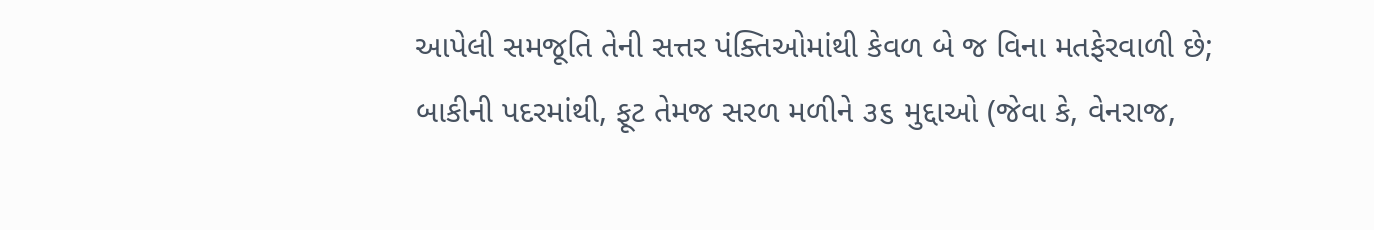આપેલી સમજૂતિ તેની સત્તર પંક્તિઓમાંથી કેવળ બે જ વિના મતફેરવાળી છે; બાકીની પદરમાંથી, ફૂટ તેમજ સરળ મળીને ૩૬ મુદ્દાઓ (જેવા કે, વેનરાજ,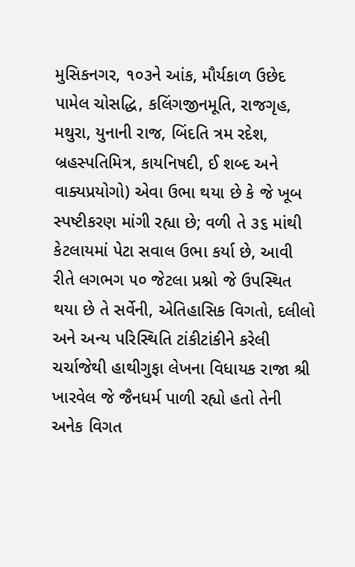મુસિકનગર, ૧૦૩ને આંક, મૌર્યકાળ ઉછેદ પામેલ ચોસદ્ધિ, કલિંગજીનમૂતિ, રાજગૃહ, મથુરા, યુનાની રાજ, બિંદતિ ત્રમ રદેશ, બ્રહસ્પતિમિત્ર, કાયનિષદી, ઈ શબ્દ અને વાક્યપ્રયોગો) એવા ઉભા થયા છે કે જે ખૂબ સ્પષ્ટીકરણ માંગી રહ્યા છે; વળી તે ૩૬ માંથી કેટલાયમાં પેટા સવાલ ઉભા કર્યા છે, આવી રીતે લગભગ ૫૦ જેટલા પ્રશ્નો જે ઉપસ્થિત થયા છે તે સર્વેની, એતિહાસિક વિગતો, દલીલો અને અન્ય પરિસ્થિતિ ટાંકીટાંકીને કરેલી ચર્ચાજેથી હાથીગુફા લેખના વિધાયક રાજા શ્રી ખારવેલ જે જૈનધર્મ પાળી રહ્યો હતો તેની અનેક વિગત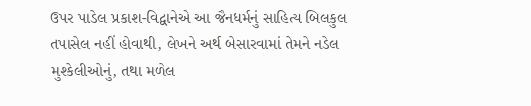ઉપર પાડેલ પ્રકાશ-વિદ્વાનેએ આ જૈનધર્મનું સાહિત્ય બિલકુલ તપાસેલ નહીં હોવાથી, લેખને અર્થ બેસારવામાં તેમને નડેલ મુશ્કેલીઓનું, તથા મળેલ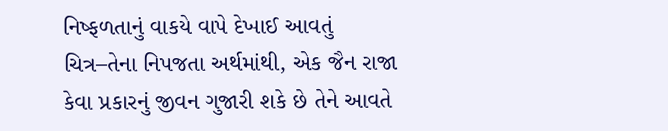નિષ્ફળતાનું વાકયે વાપે દેખાઈ આવતું ચિત્ર–તેના નિપજતા અર્થમાંથી, એક જૈન રાજા કેવા પ્રકારનું જીવન ગુજારી શકે છે તેને આવતે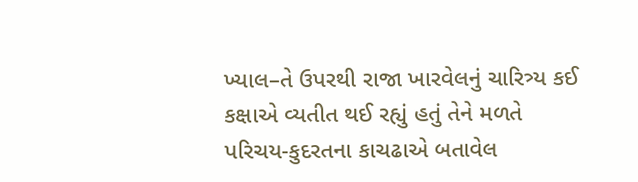ખ્યાલ–તે ઉપરથી રાજા ખારવેલનું ચારિત્ર્ય કઈ કક્ષાએ વ્યતીત થઈ રહ્યું હતું તેને મળતે પરિચય-કુદરતના કાચઢાએ બતાવેલ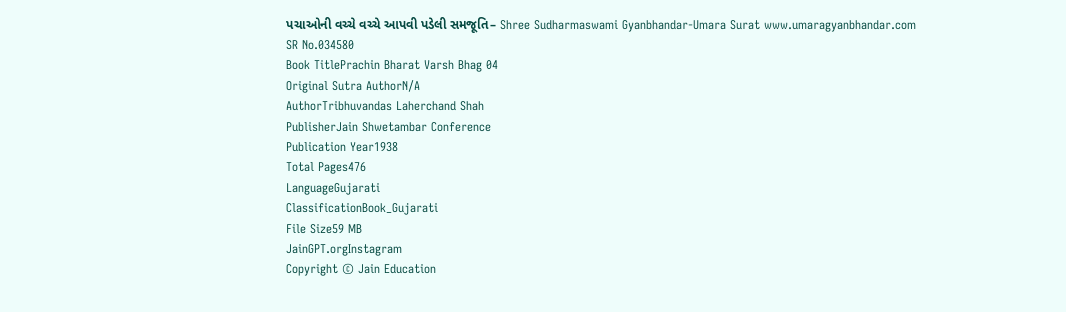પચાઓની વચ્ચે વચ્ચે આપવી પડેલી સમજૂતિ– Shree Sudharmaswami Gyanbhandar-Umara Surat www.umaragyanbhandar.com
SR No.034580
Book TitlePrachin Bharat Varsh Bhag 04
Original Sutra AuthorN/A
AuthorTribhuvandas Laherchand Shah
PublisherJain Shwetambar Conference
Publication Year1938
Total Pages476
LanguageGujarati
ClassificationBook_Gujarati
File Size59 MB
JainGPT.orgInstagram
Copyright © Jain Education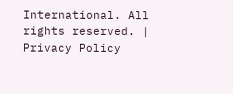International. All rights reserved. | Privacy Policy